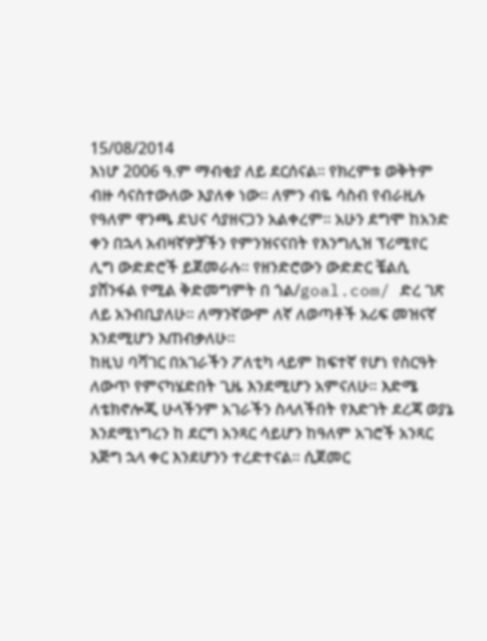15/08/2014
እነሆ 2006 ዓ.ም ማብቂያ ለይ ደርሰናል፡፡ የክረምቱ ወቅትም ብዙ ሳናስተውለው እያለቀ ነው፡፡ ለምን ብዬ ሳስብ የብራዚሉ የዓለም ዋንጫ ደህና ሳያዘናጋን አልቀረም፡፡ አሁን ደግሞ ከአንድ ቀን በኋላ አብዛኛዎቻችን የምንዝናናበት የእንግሊዝ ፕሪሚየር ሊግ ውድድሮች ይጀመራሉ፡፡ የዘንድሮውን ውድድር ቼልሲ ያሸንፋል የሚል ቅድመግምት በ ጎል/goal.com/ ድረ ገጽ ለይ አንብቢያለሁ፡፡ ለማንኛውም ለኛ ለወጣቶች አሪፍ መዝናኛ እንደሚሆን እጠብቃለሁ፡፡
ከዚህ ባሻገር በአገራችን ፖለቲካ ላይም ከፍተኛ የሆነ የስርዓት ለውጥ የምናካሄድበት ጊዜ እንደሚሆን አምናለሁ፡፡ እድሜ ለቴክኖሎጂ ሁላችንም አገራችን ስላለችበት የእድገት ደረጃ ወያኔ እንደሚነግረን ከ ደርግ አንጻር ሳይሆን ከዓለም አገሮች አንጻር እጅግ ኋላ ቀር እንደሆንን ተረድተናል፡፡ ሲጀመር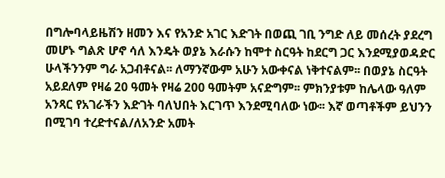በግሎባላይዜሽን ዘመን እና የአንድ አገር እድገት በወጪ ገቢ ንግድ ለይ መሰረት ያደረግ መሆኑ ግልጽ ሆኖ ሳለ እንዴት ወያኔ እራሱን ከሞተ ስርዓት ከደርግ ጋር እንደሚያወዳድር ሁላችንንም ግራ አጋብቶናል፡፡ ለማንኛውም አሁን አውቀናል ነቅተናልም፡፡ በወያኔ ስርዓት አይደለም የዛሬ 20 ዓመት የዛሬ 200 ዓመትም አናድግም፡፡ ምክንያቱም ከሌላው ዓለም አንጻር የአገራችን እድገት ባለህበት እርገጥ እንደሚባለው ነው፡፡ እኛ ወጣቶችም ይህንን በሚገባ ተረድተናል/ለአንድ አመት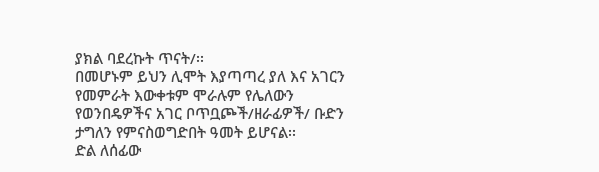ያክል ባደረኩት ጥናት/፡፡
በመሆኑም ይህን ሊሞት እያጣጣረ ያለ እና አገርን የመምራት እውቀቱም ሞራሉም የሌለውን የወንበዴዎችና አገር ቦጥቧጮች/ዘራፊዎች/ ቡድን ታግለን የምናስወግድበት ዓመት ይሆናል፡፡
ድል ለሰፊው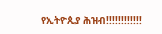የኢትዮጲያ ሕዝብ!!!!!!!!!!!!